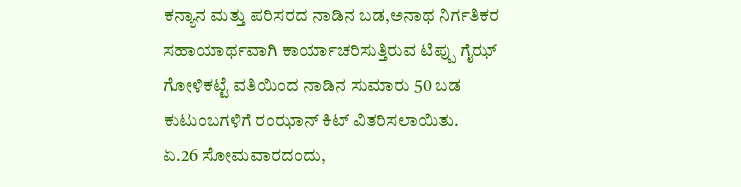ಕನ್ಯಾನ ಮತ್ತು ಪರಿಸರದ ನಾಡಿನ ಬಡ,ಅನಾಥ ನಿರ್ಗತಿಕರ ಸಹಾಯಾರ್ಥವಾಗಿ ಕಾರ್ಯಾಚರಿಸುತ್ತಿರುವ ಟಿಪ್ಪು ಗೈಝ್ ಗೋಳಿಕಟ್ಟೆ ವತಿಯಿಂದ ನಾಡಿನ ಸುಮಾರು 50 ಬಡ ಕುಟುಂಬಗಳಿಗೆ ರಂಝಾನ್ ಕಿಟ್ ವಿತರಿಸಲಾಯಿತು.
ಏ.26 ಸೋಮವಾರದಂದು,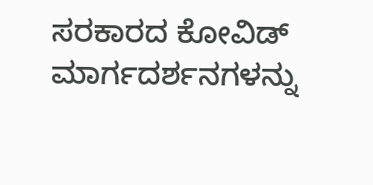ಸರಕಾರದ ಕೋವಿಡ್ ಮಾರ್ಗದರ್ಶನಗಳನ್ನು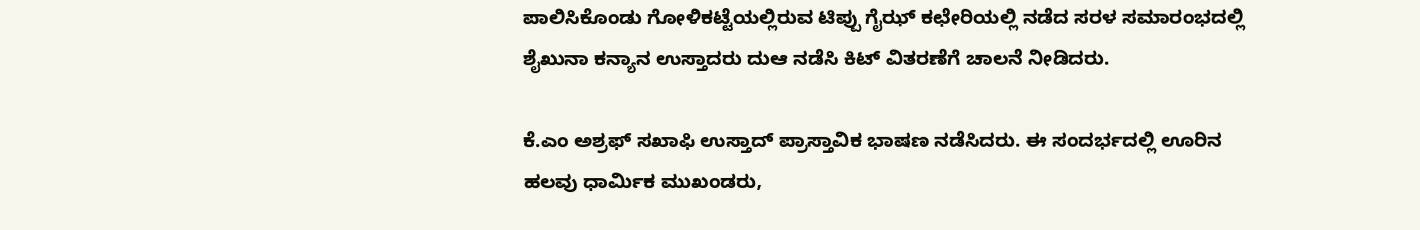ಪಾಲಿಸಿಕೊಂಡು ಗೋಳಿಕಟ್ಟೆಯಲ್ಲಿರುವ ಟಿಪ್ಪು ಗೈಝ್ ಕಛೇರಿಯಲ್ಲಿ ನಡೆದ ಸರಳ ಸಮಾರಂಭದಲ್ಲಿ ಶೈಖುನಾ ಕನ್ಯಾನ ಉಸ್ತಾದರು ದುಆ ನಡೆಸಿ ಕಿಟ್ ವಿತರಣೆಗೆ ಚಾಲನೆ ನೀಡಿದರು.

ಕೆ.ಎಂ ಅಶ್ರಫ್ ಸಖಾಫಿ ಉಸ್ತಾದ್ ಪ್ರಾಸ್ತಾವಿಕ ಭಾಷಣ ನಡೆಸಿದರು. ಈ ಸಂದರ್ಭದಲ್ಲಿ ಊರಿನ ಹಲವು ಧಾರ್ಮಿಕ ಮುಖಂಡರು,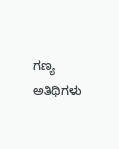ಗಣ್ಯ ಅತಿಥಿಗಳು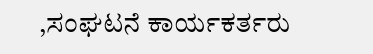,ಸಂಘಟನೆ ಕಾರ್ಯಕರ್ತರು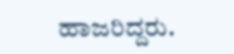ಹಾಜರಿದ್ದರು.